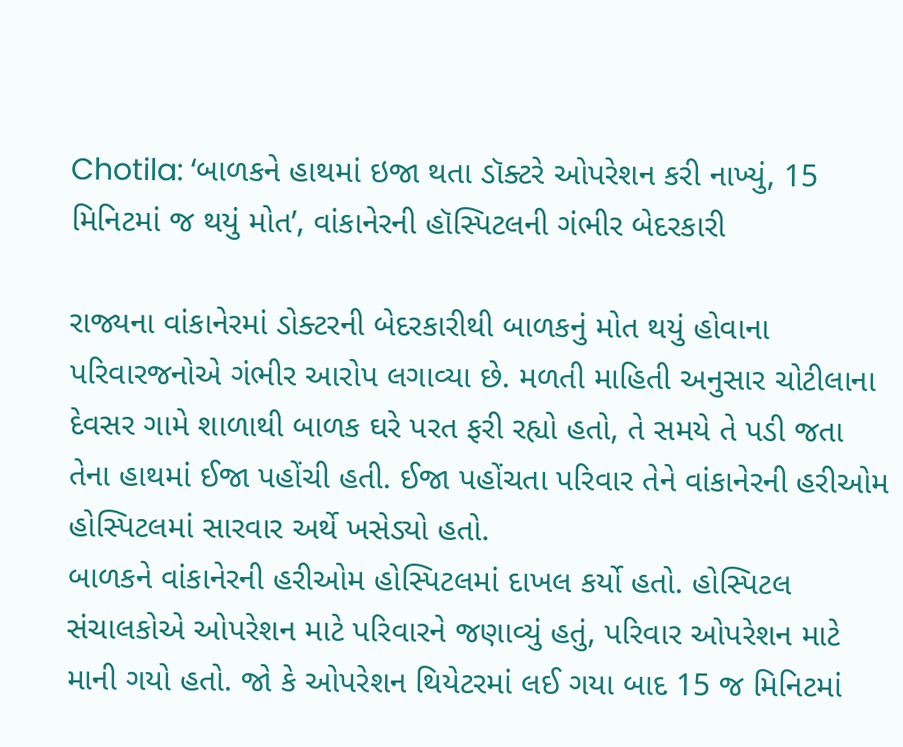Chotila: ‘બાળકને હાથમાં ઇજા થતા ડૉક્ટરે ઓપરેશન કરી નાખ્યું, 15 મિનિટમાં જ થયું મોત’, વાંકાનેરની હૉસ્પિટલની ગંભીર બેદરકારી

રાજ્યના વાંકાનેરમાં ડોક્ટરની બેદરકારીથી બાળકનું મોત થયું હોવાના પરિવારજનોએ ગંભીર આરોપ લગાવ્યા છે. મળતી માહિતી અનુસાર ચોટીલાના દેવસર ગામે શાળાથી બાળક ઘરે પરત ફરી રહ્યો હતો, તે સમયે તે પડી જતા તેના હાથમાં ઈજા પહોંચી હતી. ઈજા પહોંચતા પરિવાર તેને વાંકાનેરની હરીઓમ હોસ્પિટલમાં સારવાર અર્થે ખસેડ્યો હતો.
બાળકને વાંકાનેરની હરીઓમ હોસ્પિટલમાં દાખલ કર્યો હતો. હોસ્પિટલ સંચાલકોએ ઓપરેશન માટે પરિવારને જણાવ્યું હતું, પરિવાર ઓપરેશન માટે માની ગયો હતો. જો કે ઓપરેશન થિયેટરમાં લઈ ગયા બાદ 15 જ મિનિટમાં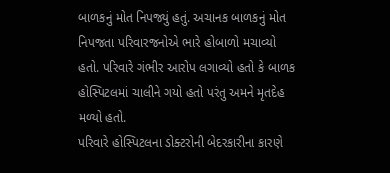બાળકનું મોત નિપજ્યું હતું. અચાનક બાળકનું મોત નિપજતા પરિવારજનોએ ભારે હોબાળો મચાવ્યો હતો. પરિવારે ગંભીર આરોપ લગાવ્યો હતો કે બાળક હોસ્પિટલમાં ચાલીને ગયો હતો પરંતુ અમને મૃતદેહ મળ્યો હતો.
પરિવારે હોસ્પિટલના ડોક્ટરોની બેદરકારીના કારણે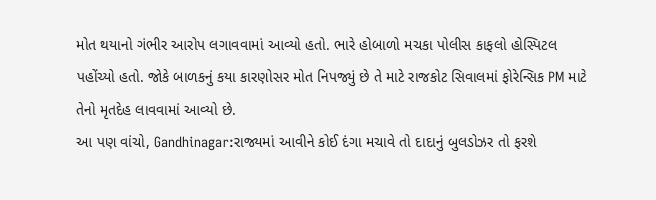મોત થયાનો ગંભીર આરોપ લગાવવામાં આવ્યો હતો. ભારે હોબાળો મચકા પોલીસ કાફલો હોસ્પિટલ પહોંચ્યો હતો. જોકે બાળકનું કયા કારણોસર મોત નિપજ્યું છે તે માટે રાજકોટ સિવાલમાં ફોરેન્સિક PM માટે તેનો મૃતદેહ લાવવામાં આવ્યો છે.
આ પણ વાંચો, Gandhinagar:રાજ્યમાં આવીને કોઈ દંગા મચાવે તો દાદાનું બુલડોઝર તો ફરશે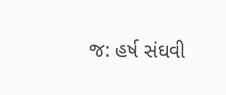જ: હર્ષ સંઘવી